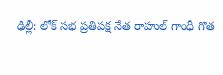ఢిల్లీ: లోక్ సభ ప్రతిపక్ష నేత రాహుల్ గాంధీ గొత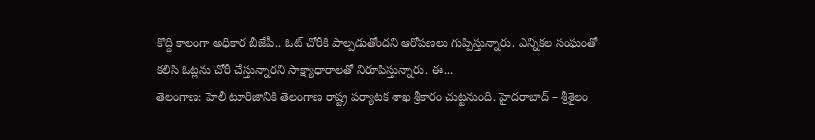కొద్ది కాలంగా అధికార బీజేపీ.. ఓట్ చోరీకి పాల్పడుతోందని ఆరోపణలు గుప్పిస్తున్నారు. ఎన్నికల సంఘంతో కలిసి ఓట్లను చోరీ చేస్తున్నారని సాక్ష్యాధారాలతో నిరూపిస్తున్నారు. ఈ...
తెలంగాణ: హెలీ టూరిజానికి తెలంగాణ రాష్ట్ర పర్యాటక శాఖ శ్రీకారం చుట్టనుంది. హైదరాబాద్ – శ్రీశైలం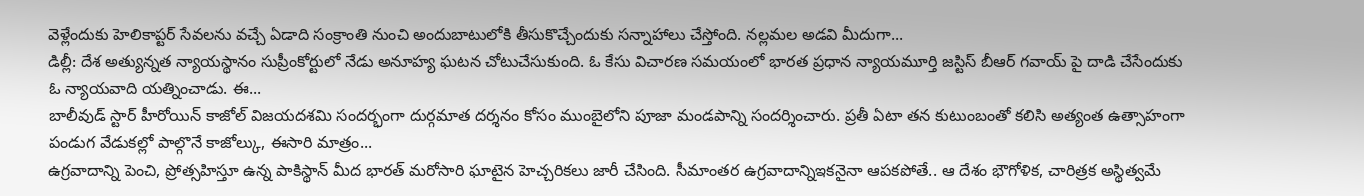వెళ్లేందుకు హెలికాప్టర్ సేవలను వచ్చే ఏడాది సంక్రాంతి నుంచి అందుబాటులోకి తీసుకొచ్చేందుకు సన్నాహాలు చేస్తోంది. నల్లమల అడవి మీదుగా...
డిల్లీ: దేశ అత్యున్నత న్యాయస్థానం సుప్రీంకోర్టులో నేడు అనూహ్య ఘటన చోటుచేసుకుంది. ఓ కేసు విచారణ సమయంలో భారత ప్రధాన న్యాయమూర్తి జస్టిస్ బీఆర్ గవాయ్ పై దాడి చేసేందుకు ఓ న్యాయవాది యత్నించాడు. ఈ...
బాలీవుడ్ స్టార్ హీరోయిన్ కాజోల్ విజయదశమి సందర్భంగా దుర్గమాత దర్శనం కోసం ముంబైలోని పూజా మండపాన్ని సందర్శించారు. ప్రతీ ఏటా తన కుటుంబంతో కలిసి అత్యంత ఉత్సాహంగా పండుగ వేడుకల్లో పాల్గొనే కాజోల్కు, ఈసారి మాత్రం...
ఉగ్రవాదాన్ని పెంచి, ప్రోత్సహిస్తూ ఉన్న పాకిస్థాన్ మీద భారత్ మరోసారి ఘాటైన హెచ్చరికలు జారీ చేసింది. సీమాంతర ఉగ్రవాదాన్నిఇకనైనా ఆపకపోతే.. ఆ దేశం భౌగోళిక, చారిత్రక అస్థిత్వమే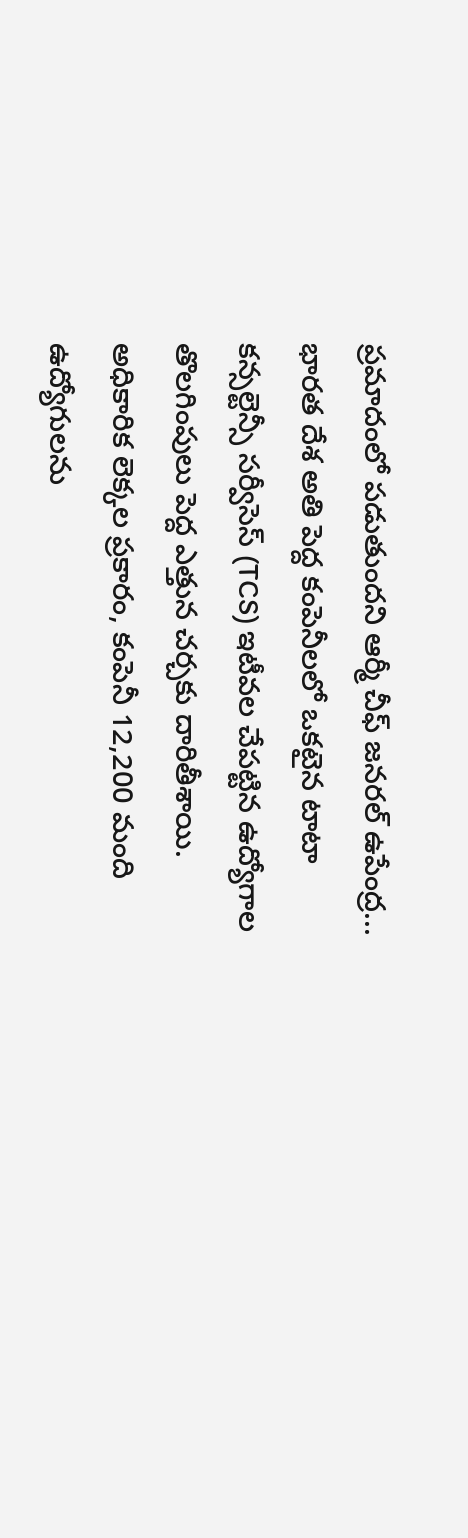ప్రమాదంలో పడుతుందని ఆర్మీ చీఫ్ జనరల్ ఉపేంద్ర...
భారత దేశ అతి పెద్ద కంపెనీలలో ఒకటైన టాటా కన్సల్టెన్సీ సర్వీసెస్ (TCS) ఇటీవల చేపట్టిన ఉద్యోగాల తొలగింపులు పెద్ద ఎత్తున చర్చకు దారితీశాయి. అధికారిక లెక్కల ప్రకారం, కంపెనీ 12,200 మంది ఉద్యోగులను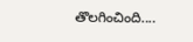తొలగించింది....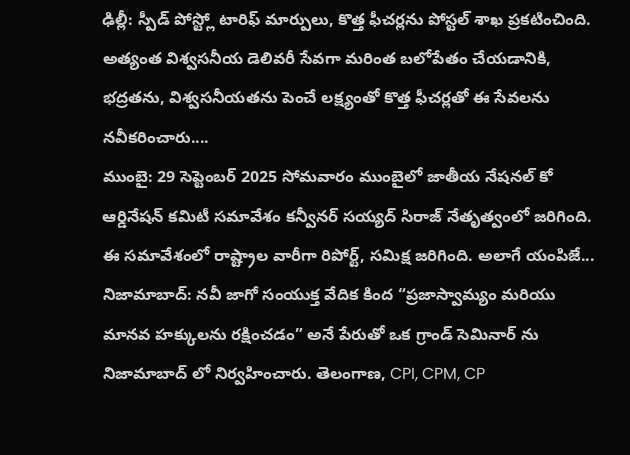ఢిల్లీ: స్పీడ్ పోస్ట్లో టారిఫ్ మార్పులు, కొత్త ఫీచర్లను పోస్టల్ శాఖ ప్రకటించింది. అత్యంత విశ్వసనీయ డెలివరీ సేవగా మరింత బలోపేతం చేయడానికి, భద్రతను, విశ్వసనీయతను పెంచే లక్ష్యంతో కొత్త ఫీచర్లతో ఈ సేవలను నవీకరించారు....
ముంబై: 29 సెప్టెంబర్ 2025 సోమవారం ముంబైలో జాతీయ నేషనల్ కో ఆర్డినేషన్ కమిటీ సమావేశం కన్వీనర్ సయ్యద్ సిరాజ్ నేతృత్వంలో జరిగింది. ఈ సమావేశంలో రాష్ట్రాల వారీగా రిపోర్ట్, సమిక్ష జరిగింది. అలాగే యంపిజే...
నిజామాబాద్: నవీ జాగో సంయుక్త వేదిక కింద “ప్రజాస్వామ్యం మరియు మానవ హక్కులను రక్షించడం” అనే పేరుతో ఒక గ్రాండ్ సెమినార్ ను నిజామాబాద్ లో నిర్వహించారు. తెలంగాణ, CPI, CPM, CP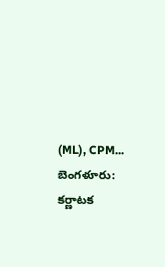(ML), CPM...
బెంగళూరు: కర్ణాటక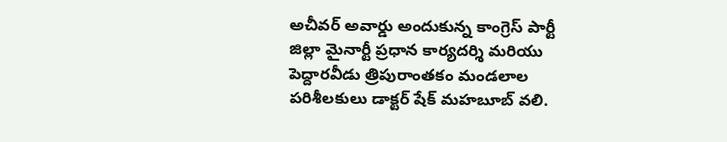అచీవర్ అవార్డు అందుకున్న కాంగ్రెస్ పార్టీ జిల్లా మైనార్టీ ప్రధాన కార్యదర్శి మరియు పెద్దారవీడు త్రిపురాంతకం మండలాల పరిశీలకులు డాక్టర్ షేక్ మహబూబ్ వలి.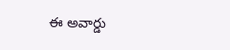ఈ అవార్డు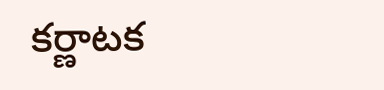కర్ణాటక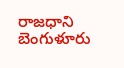రాజధాని బెంగుళూరు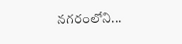నగరంలోని...